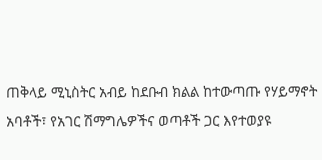ጠቅላይ ሚኒስትር አብይ ከደቡብ ክልል ከተውጣጡ የሃይማኖት አባቶች፣ የአገር ሽማግሌዎችና ወጣቶች ጋር እየተወያዩ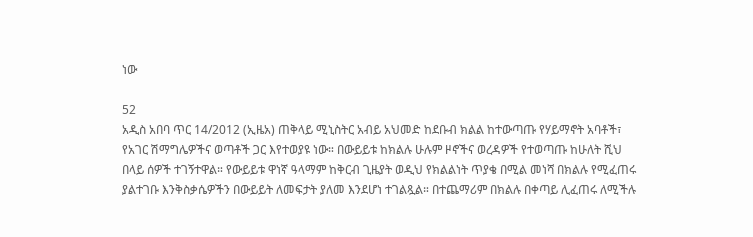ነው

52
አዲስ አበባ ጥር 14/2012 (ኢዜአ) ጠቅላይ ሚኒስትር አብይ አህመድ ከደቡብ ክልል ከተውጣጡ የሃይማኖት አባቶች፣ የአገር ሽማግሌዎችና ወጣቶች ጋር እየተወያዩ ነው። በውይይቱ ከክልሉ ሁሉም ዞኖችና ወረዳዎች የተወጣጡ ከሁለት ሺህ በላይ ሰዎች ተገኝተዋል። የውይይቱ ዋነኛ ዓላማም ከቅርብ ጊዜያት ወዲህ የክልልነት ጥያቄ በሚል መነሻ በክልሉ የሚፈጠሩ ያልተገቡ እንቅስቃሴዎችን በውይይት ለመፍታት ያለመ እንደሆነ ተገልጿል። በተጨማሪም በክልሉ በቀጣይ ሊፈጠሩ ለሚችሉ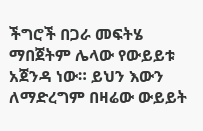ችግሮች በጋራ መፍትሄ ማበጀትም ሌላው የውይይቱ አጀንዳ ነው። ይህን እውን ለማድረግም በዛሬው ውይይት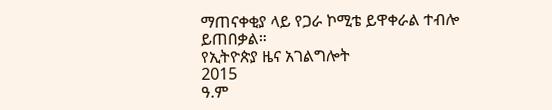ማጠናቀቂያ ላይ የጋራ ኮሚቴ ይዋቀራል ተብሎ ይጠበቃል።
የኢትዮጵያ ዜና አገልግሎት
2015
ዓ.ም